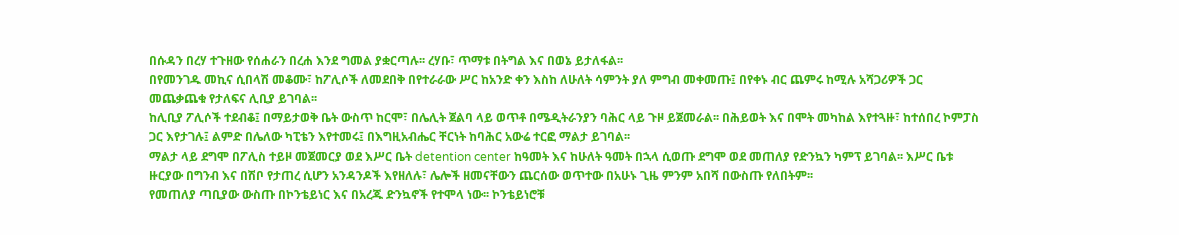በሱዳን በረሃ ተጉዘው የሰሐራን በረሐ እንደ ግመል ያቋርጣሉ፡፡ ረሃቡ፣ ጥማቱ በትግል እና በወኔ ይታለፋል፡፡
በየመንገዱ መኪና ሲበላሽ መቆሙ፣ ከፖሊሶች ለመደበቅ በየተራራው ሥር ከአንድ ቀን እስከ ለሁለት ሳምንት ያለ ምግብ መቀመጡ፤ በየቀኑ ብር ጨምሩ ከሚሉ አሻጋሪዎች ጋር መጨቃጨቁ የታለፍና ሊቢያ ይገባል፡፡
ከሊቢያ ፖሊሶች ተደብቆ፤ በማይታወቅ ቤት ውስጥ ከርሞ፣ በሌሊት ጀልባ ላይ ወጥቶ በሜዲትራንያን ባሕር ላይ ጉዞ ይጀመራል፡፡ በሕይወት እና በሞት መካከል እየተጓዙ፣ ከተሰበረ ኮምፓስ ጋር እየታገሉ፤ ልምድ በሌለው ካፒቴን እየተመሩ፤ በእግዚአብሔር ቸርነት ከባሕር አውሬ ተርፎ ማልታ ይገባል፡፡
ማልታ ላይ ደግሞ በፖሊስ ተይዞ መጀመርያ ወደ እሥር ቤት detention center ከዓመት እና ከሁለት ዓመት በኋላ ሲወጡ ደግሞ ወደ መጠለያ የድንኳን ካምፕ ይገባል፡፡ እሥር ቤቱ ዙርያው በግንብ እና በሽቦ የታጠረ ሲሆን አንዳንዶች እየዘለሉ፣ ሌሎች ዘመናቸውን ጨርሰው ወጥተው በአሁኑ ጊዜ ምንም አበሻ በውስጡ የለበትም፡፡
የመጠለያ ጣቢያው ውስጡ በኮንቴይነር እና በአረጁ ድንኳኖች የተሞላ ነው፡፡ ኮንቴይነሮቹ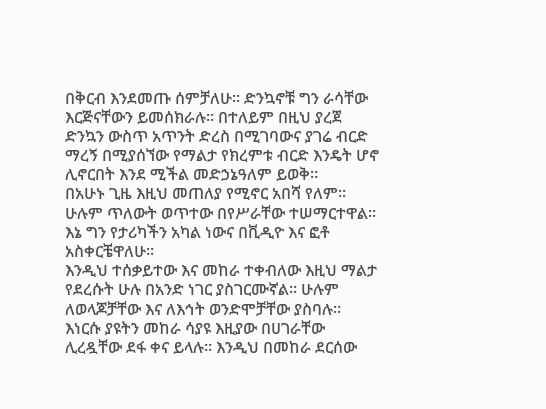በቅርብ እንደመጡ ሰምቻለሁ፡፡ ድንኳኖቹ ግን ራሳቸው እርጅናቸውን ይመሰክራሉ፡፡ በተለይም በዚህ ያረጀ ድንኳን ውስጥ አጥንት ድረስ በሚገባውና ያገሬ ብርድ ማረኝ በሚያሰኘው የማልታ የክረምቱ ብርድ እንዴት ሆኖ ሊኖርበት እንደ ሚችል መድኃኔዓለም ይወቅ፡፡
በአሁኑ ጊዜ እዚህ መጠለያ የሚኖር አበሻ የለም፡፡ ሁሉም ጥለውት ወጥተው በየሥራቸው ተሠማርተዋል፡፡ እኔ ግን የታሪካችን አካል ነውና በቪዲዮ እና ፎቶ አስቀርቼዋለሁ፡፡
እንዲህ ተሰቃይተው እና መከራ ተቀብለው እዚህ ማልታ የደረሱት ሁሉ በአንድ ነገር ያስገርሙኛል፡፡ ሁሉም ለወላጆቻቸው እና ለእኅት ወንድሞቻቸው ያስባሉ፡፡ እነርሱ ያዩትን መከራ ሳያዩ እዚያው በሀገራቸው ሊረዷቸው ደፋ ቀና ይላሉ፡፡ እንዲህ በመከራ ደርሰው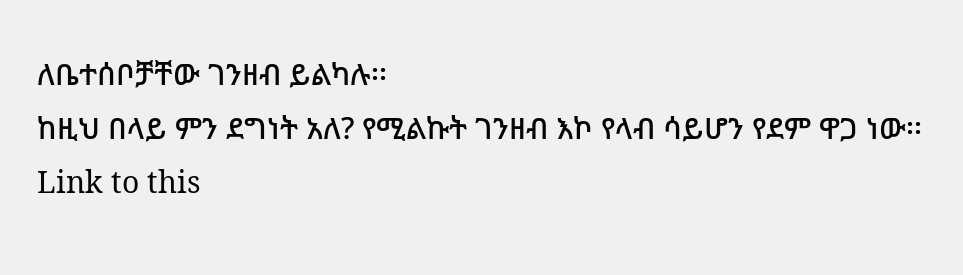ለቤተሰቦቻቸው ገንዘብ ይልካሉ፡፡
ከዚህ በላይ ምን ደግነት አለ? የሚልኩት ገንዘብ እኮ የላብ ሳይሆን የደም ዋጋ ነው፡፡
Link to this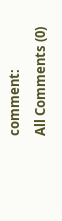comment:
All Comments (0)